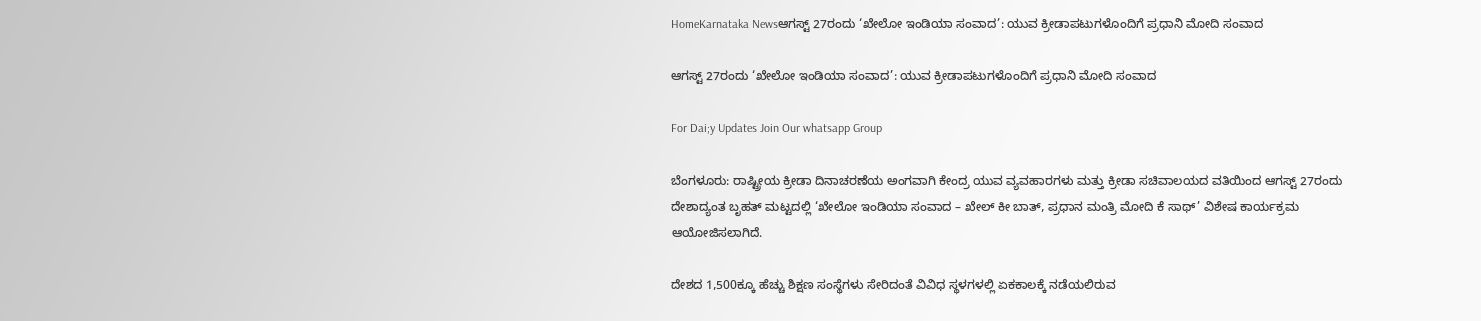HomeKarnataka Newsಆಗಸ್ಟ್‌ 27ರಂದು ‘ಖೇಲೋ ಇಂಡಿಯಾ ಸಂವಾದ’: ಯುವ ಕ್ರೀಡಾಪಟುಗಳೊಂದಿಗೆ ಪ್ರಧಾನಿ ಮೋದಿ ಸಂವಾದ

ಆಗಸ್ಟ್‌ 27ರಂದು ‘ಖೇಲೋ ಇಂಡಿಯಾ ಸಂವಾದ’: ಯುವ ಕ್ರೀಡಾಪಟುಗಳೊಂದಿಗೆ ಪ್ರಧಾನಿ ಮೋದಿ ಸಂವಾದ

For Dai;y Updates Join Our whatsapp Group

ಬೆಂಗಳೂರು: ರಾಷ್ಟ್ರೀಯ ಕ್ರೀಡಾ ದಿನಾಚರಣೆಯ ಅಂಗವಾಗಿ ಕೇಂದ್ರ ಯುವ ವ್ಯವಹಾರಗಳು ಮತ್ತು ಕ್ರೀಡಾ ಸಚಿವಾಲಯದ ವತಿಯಿಂದ ಆಗಸ್ಟ್‌ 27ರಂದು ದೇಶಾದ್ಯಂತ ಬೃಹತ್‌ ಮಟ್ಟದಲ್ಲಿ ‘ಖೇಲೋ ಇಂಡಿಯಾ ಸಂವಾದ – ಖೇಲ್ ಕೀ ಬಾತ್, ಪ್ರಧಾನ ಮಂತ್ರಿ ಮೋದಿ ಕೆ ಸಾಥ್’ ವಿಶೇಷ ಕಾರ್ಯಕ್ರಮ ಆಯೋಜಿಸಲಾಗಿದೆ.

ದೇಶದ 1,500ಕ್ಕೂ ಹೆಚ್ಚು ಶಿಕ್ಷಣ ಸಂಸ್ಥೆಗಳು ಸೇರಿದಂತೆ ವಿವಿಧ ಸ್ಥಳಗಳಲ್ಲಿ ಏಕಕಾಲಕ್ಕೆ ನಡೆಯಲಿರುವ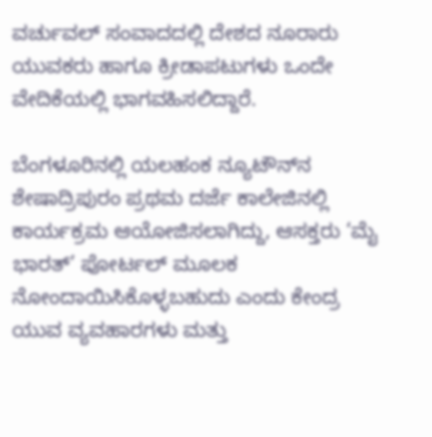ವರ್ಚುವಲ್‌ ಸಂವಾದದಲ್ಲಿ ದೇಶದ ನೂರಾರು ಯುವಕರು ಹಾಗೂ ಕ್ರೀಡಾಪಟುಗಳು ಒಂದೇ ವೇದಿಕೆಯಲ್ಲಿ ಭಾಗವಹಿಸಲಿದ್ದಾರೆ.

ಬೆಂಗಳೂರಿನಲ್ಲಿ ಯಲಹಂಕ ನ್ಯೂಟೌನ್‌ನ ಶೇಷಾದ್ರಿಪುರಂ ಪ್ರಥಮ ದರ್ಜೆ ಕಾಲೇಜಿನಲ್ಲಿ ಕಾರ್ಯಕ್ರಮ ಆಯೋಜಿಸಲಾಗಿದ್ದು, ಆಸಕ್ತರು ‘ಮೈ ಭಾರತ್’ ಪೋರ್ಟಲ್‌ ಮೂಲಕ ನೋಂದಾಯಿಸಿಕೊಳ್ಳಬಹುದು ಎಂದು ಕೇಂದ್ರ ಯುವ ವ್ಯವಹಾರಗಳು ಮತ್ತು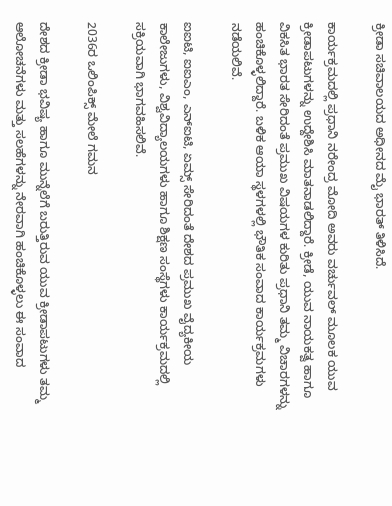ಕ್ರೀಡಾ ಸಚಿವಾಲಯದ ಅಧೀನದ ಮೈ ಭಾರತ್‌ ತಿಳಿಸಿದೆ.

ಕಾರ್ಯಕ್ರಮದಲ್ಲಿ ಪ್ರಧಾನಿ ನರೇಂದ್ರ ಮೋದಿ ಅವರು ವರ್ಚುವಲ್‌ ಮೂಲಕ ಯುವ ಕ್ರೀಡಾಪಟುಗಳನ್ನು ಉದ್ದೇಶಿಸಿ ಮಾತನಾಡಲಿದ್ದಾರೆ. ಕ್ರೀಡೆ, ಯುವ ನಾಯಕತ್ವ ಹಾಗೂ ವಿಕಸಿತ ಭಾರತ ಸೇರಿದಂತೆ ಪ್ರಮುಖ ವಿಷಯಗಳ ಕುರಿತು ಪ್ರಧಾನಿ ತಮ್ಮ ವಿಚಾರಗಳನ್ನು ಹಂಚಿಕೊಳ್ಳಲಿದ್ದಾರೆ. ಬಳಿಕ ಆಯಾ ಸ್ಥಳಗಳಲ್ಲಿ ಭೌತಿಕ ಸಂವಾದ ಕಾರ್ಯಕ್ರಮಗಳು ನಡೆಯಲಿವೆ.

ಐಐಟಿ, ಐಐಎಂ, ಎನ್‌ಐಟಿ, ಏಮ್ಸ್‌ ಸೇರಿದಂತೆ ದೇಶದ ಪ್ರಮುಖ ವೈದ್ಯಕೀಯ ಕಾಲೇಜುಗಳು, ವಿಶ್ವವಿದ್ಯಾಲಯಗಳು ಹಾಗೂ ಶಿಕ್ಷಣ ಸಂಸ್ಥೆಗಳು ಕಾರ್ಯಕ್ರಮದಲ್ಲಿ ಸಕ್ರಿಯವಾಗಿ ಭಾಗವಹಿಸಲಿವೆ.

2036ರ ಒಲಿಂಪಿಕ್ಸ್‌ ಮೇಲೆ ಗಮನ

ದೇಶದ ಕ್ರೀಡಾ ಭವಿಷ್ಯ ಹಾಗೂ ಮುನ್ನೆಲೆಗೆ ಬರುತ್ತಿರುವ ಯುವ ಕ್ರೀಡಾಪಟುಗಳು ತಮ್ಮ ಆಲೋಚನೆಗಳು ಮತ್ತು ಸಲಹೆಗಳನ್ನು ನೇರವಾಗಿ ಹಂಚಿಕೊಳ್ಳಲು ಈ ಸಂವಾದ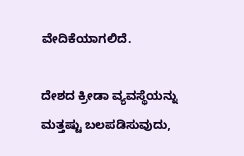ವೇದಿಕೆಯಾಗಲಿದೆ.

ದೇಶದ ಕ್ರೀಡಾ ವ್ಯವಸ್ಥೆಯನ್ನು ಮತ್ತಷ್ಟು ಬಲಪಡಿಸುವುದು,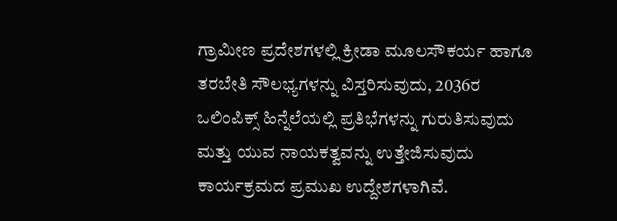ಗ್ರಾಮೀಣ ಪ್ರದೇಶಗಳಲ್ಲಿ ಕ್ರೀಡಾ ಮೂಲಸೌಕರ್ಯ ಹಾಗೂ ತರಬೇತಿ ಸೌಲಭ್ಯಗಳನ್ನು ವಿಸ್ತರಿಸುವುದು, 2036ರ ಒಲಿಂಪಿಕ್ಸ್‌ ಹಿನ್ನೆಲೆಯಲ್ಲಿ ಪ್ರತಿಭೆಗಳನ್ನು ಗುರುತಿಸುವುದು ಮತ್ತು ಯುವ ನಾಯಕತ್ವವನ್ನು ಉತ್ತೇಜಿಸುವುದು ಕಾರ್ಯಕ್ರಮದ ಪ್ರಮುಖ ಉದ್ದೇಶಗಳಾಗಿವೆ.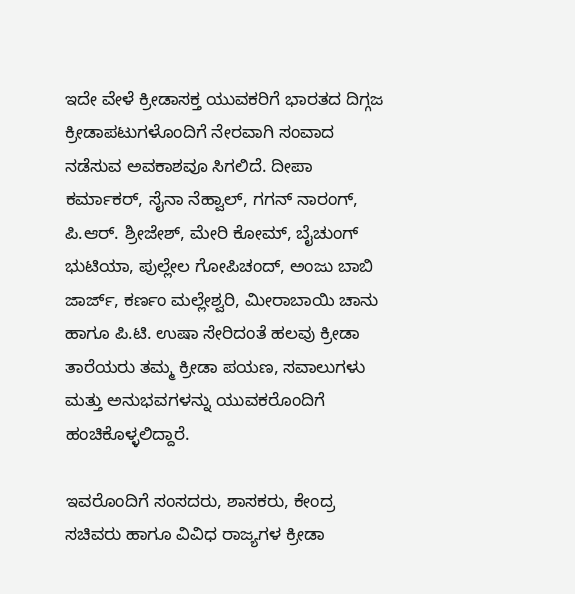ಇದೇ ವೇಳೆ ಕ್ರೀಡಾಸಕ್ತ ಯುವಕರಿಗೆ ಭಾರತದ ದಿಗ್ಗಜ ಕ್ರೀಡಾಪಟುಗಳೊಂದಿಗೆ ನೇರವಾಗಿ ಸಂವಾದ ನಡೆಸುವ ಅವಕಾಶವೂ ಸಿಗಲಿದೆ. ದೀಪಾ ಕರ್ಮಾಕರ್‌, ಸೈನಾ ನೆಹ್ವಾಲ್‌, ಗಗನ್ ನಾರಂಗ್‌, ಪಿ.ಆರ್‌. ಶ್ರೀಜೇಶ್‌, ಮೇರಿ ಕೋಮ್‌, ಬೈಚುಂಗ್ ಭುಟಿಯಾ, ಪುಲ್ಲೇಲ ಗೋಪಿಚಂದ್‌, ಅಂಜು ಬಾಬಿ ಜಾರ್ಜ್‌, ಕರ್ಣಂ ಮಲ್ಲೇಶ್ವರಿ, ಮೀರಾಬಾಯಿ ಚಾನು ಹಾಗೂ ಪಿ.ಟಿ. ಉಷಾ ಸೇರಿದಂತೆ ಹಲವು ಕ್ರೀಡಾ ತಾರೆಯರು ತಮ್ಮ ಕ್ರೀಡಾ ಪಯಣ, ಸವಾಲುಗಳು ಮತ್ತು ಅನುಭವಗಳನ್ನು ಯುವಕರೊಂದಿಗೆ ಹಂಚಿಕೊಳ್ಳಲಿದ್ದಾರೆ.

ಇವರೊಂದಿಗೆ ಸಂಸದರು, ಶಾಸಕರು, ಕೇಂದ್ರ ಸಚಿವರು ಹಾಗೂ ವಿವಿಧ ರಾಜ್ಯಗಳ ಕ್ರೀಡಾ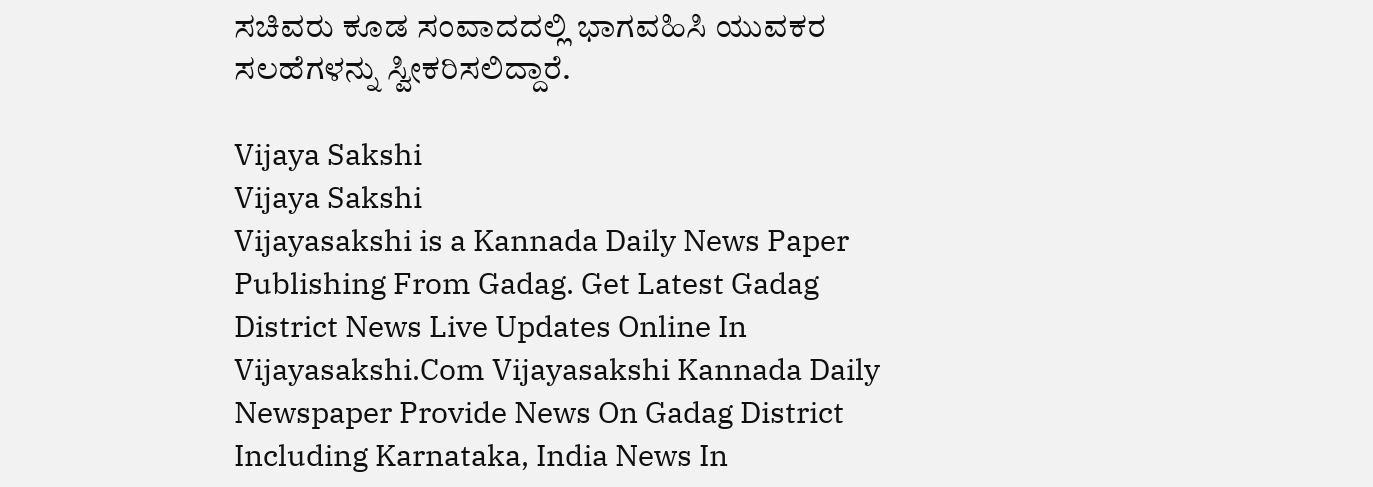ಸಚಿವರು ಕೂಡ ಸಂವಾದದಲ್ಲಿ ಭಾಗವಹಿಸಿ ಯುವಕರ ಸಲಹೆಗಳನ್ನು ಸ್ವೀಕರಿಸಲಿದ್ದಾರೆ.

Vijaya Sakshi
Vijaya Sakshi
Vijayasakshi is a Kannada Daily News Paper Publishing From Gadag. Get Latest Gadag District News Live Updates Online In Vijayasakshi.Com Vijayasakshi Kannada Daily Newspaper Provide News On Gadag District Including Karnataka, India News In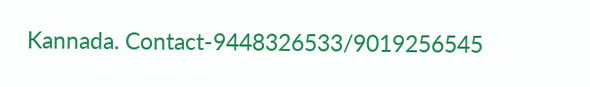Kannada. Contact-9448326533/9019256545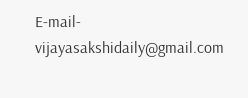E-mail-vijayasakshidaily@gmail.com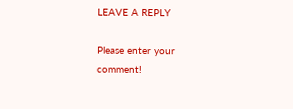LEAVE A REPLY

Please enter your comment!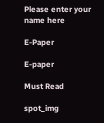Please enter your name here

E-Paper

E-paper

Must Read

spot_img